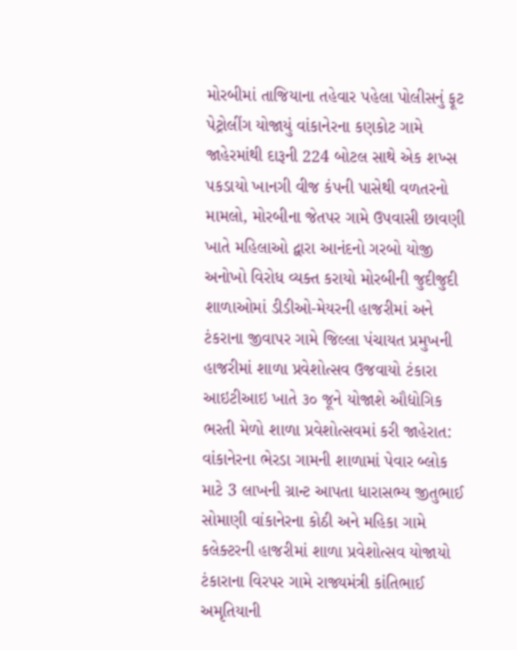મોરબીમાં તાજિયાના તહેવાર પહેલા પોલીસનું ફૂટ પેટ્રોલીંગ યોજાયું વાંકાનેરના કણકોટ ગામે જાહેરમાંથી દારૂની 224 બોટલ સાથે એક શખ્સ પકડાયો ખાનગી વીજ કંપની પાસેથી વળતરનો મામલો, મોરબીના જેતપર ગામે ઉપવાસી છાવણી ખાતે મહિલાઓ દ્વારા આનંદનો ગરબો યોજી અનોખો વિરોધ વ્યક્ત કરાયો મોરબીની જુદીજુદી શાળાઓમાં ડીડીઓ-મેયરની હાજરીમાં અને ટંકરાના જીવાપર ગામે જિલ્લા પંચાયત પ્રમુખની હાજરીમાં શાળા પ્રવેશોત્સવ ઉજવાયો ટંકારા આઇટીઆઇ ખાતે ૩૦ જૂને યોજાશે ઔદ્યોગિક ભરતી મેળો શાળા પ્રવેશોત્સવમાં કરી જાહેરાત: વાંકાનેરના ભેરડા ગામની શાળામાં પેવાર બ્લોક માટે 3 લાખની ગ્રાન્ટ આપતા ધારાસભ્ય જીતુભાઈ સોમાણી વાંકાનેરના કોઠી અને મહિકા ગામે કલેક્ટરની હાજરીમાં શાળા પ્રવેશોત્સવ યોજાયો ટંકારાના વિરપર ગામે રાજ્યમંત્રી કાંતિભાઈ અમૃતિયાની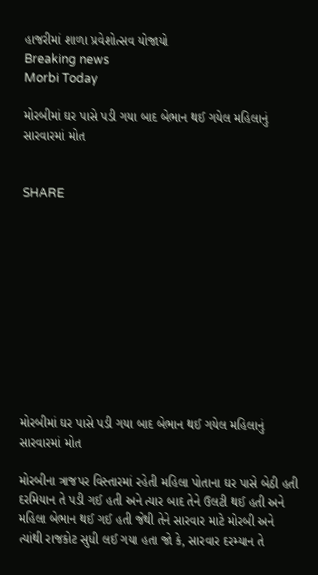હાજરીમાં શાળા પ્રવેશોત્સવ યોજાયો
Breaking news
Morbi Today

મોરબીમાં ઘર પાસે પડી ગયા બાદ બેભાન થઈ ગયેલ મહિલાનું સારવારમાં મોત


SHARE











મોરબીમાં ઘર પાસે પડી ગયા બાદ બેભાન થઈ ગયેલ મહિલાનું સારવારમાં મોત

મોરબીના ત્રાજપર વિસ્તારમાં રહેતી મહિલા પોતાના ઘર પાસે બેઠી હતી દરમિયાન તે પડી ગઈ હતી અને ત્યાર બાદ તેને ઉલટી થઈ હતી અને મહિલા બેભાન થઈ ગઈ હતી જેથી તેને સારવાર માટે મોરબી અને ત્યાંથી રાજકોટ સુધી લઈ ગયા હતા જો કે, સારવાર દરમ્યાન તે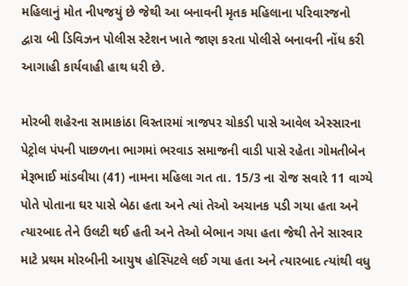મહિલાનું મોત નીપજયું છે જેથી આ બનાવની મૃતક મહિલાના પરિવારજનો દ્વારા બી ડિવિઝન પોલીસ સ્ટેશન ખાતે જાણ કરતા પોલીસે બનાવની નોંધ કરી આગાહી કાર્યવાહી હાથ ધરી છે.

મોરબી શહેરના સામાકાંઠા વિસ્તારમાં ત્રાજપર ચોકડી પાસે આવેલ એસ્સારના પેટ્રોલ પંપની પાછળના ભાગમાં ભરવાડ સમાજની વાડી પાસે રહેતા ગોમતીબેન મેરૂભાઈ માંડવીયા (41) નામના મહિલા ગત તા. 15/3 ના રોજ સવારે 11 વાગ્યે પોતે પોતાના ઘર પાસે બેઠા હતા અને ત્યાં તેઓ અચાનક પડી ગયા હતા અને ત્યારબાદ તેને ઉલટી થઈ હતી અને તેઓ બેભાન ગયા હતા જેથી તેને સારવાર માટે પ્રથમ મોરબીની આયુષ હોસ્પિટલે લઈ ગયા હતા અને ત્યારબાદ ત્યાંથી વધુ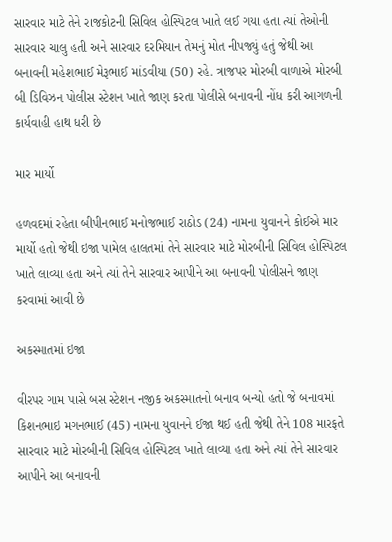સારવાર માટે તેને રાજકોટની સિવિલ હોસ્પિટલ ખાતે લઈ ગયા હતા ત્યાં તેઓની સારવાર ચાલુ હતી અને સારવાર દરમિયાન તેમનું મોત નીપજ્યું હતું જેથી આ બનાવની મહેશભાઈ મેરૂભાઈ માંડવીયા (50) રહે. ત્રાજપર મોરબી વાળાએ મોરબી બી ડિવિઝન પોલીસ સ્ટેશન ખાતે જાણ કરતા પોલીસે બનાવની નોંધ કરી આગળની કાર્યવાહી હાથ ધરી છે

માર માર્યો

હળવદમાં રહેતા બીપીનભાઈ મનોજભાઈ રાઠોડ (24) નામના યુવાનને કોઈએ માર માર્યો હતો જેથી ઇજા પામેલ હાલતમાં તેને સારવાર માટે મોરબીની સિવિલ હોસ્પિટલ ખાતે લાવ્યા હતા અને ત્યાં તેને સારવાર આપીને આ બનાવની પોલીસને જાણ કરવામાં આવી છે

અકસ્માતમાં ઇજા

વીરપર ગામ પાસે બસ સ્ટેશન નજીક અકસ્માતનો બનાવ બન્યો હતો જે બનાવમાં કિશનભાઇ મગનભાઈ (45) નામના યુવાનને ઈજા થઈ હતી જેથી તેને 108 મારફતે સારવાર માટે મોરબીની સિવિલ હોસ્પિટલ ખાતે લાવ્યા હતા અને ત્યાં તેને સારવાર આપીને આ બનાવની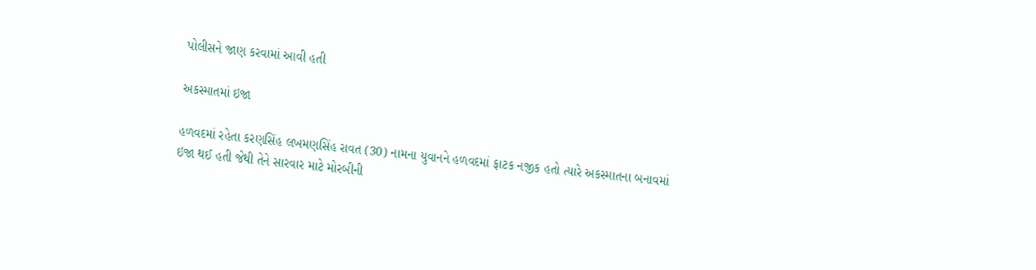પોલીસને જાણ કરવામાં આવી હતી

અકસ્માતમાં ઇજા

હળવદમાં રહેતા કરણસિંહ લખમણસિંહ રાવત (30) નામના યુવાનને હળવદમાં ફાટક નજીક હતો ત્યારે અકસ્માતના બનાવમાં ઇજા થઈ હતી જેથી તેને સારવાર માટે મોરબીની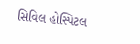સિવિલ હોસ્પિટલ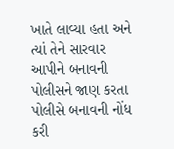ખાતે લાવ્યા હતા અને ત્યાં તેને સારવાર આપીને બનાવની પોલીસને જાણ કરતા પોલીસે બનાવની નોંધ કરી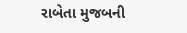રાબેતા મુજબની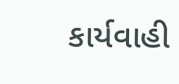કાર્યવાહી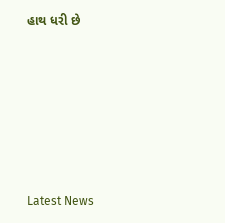હાથ ધરી છે






Latest News